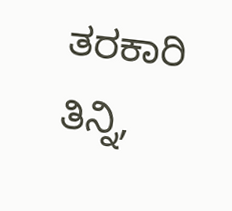ತರಕಾರಿ ತಿನ್ನಿ,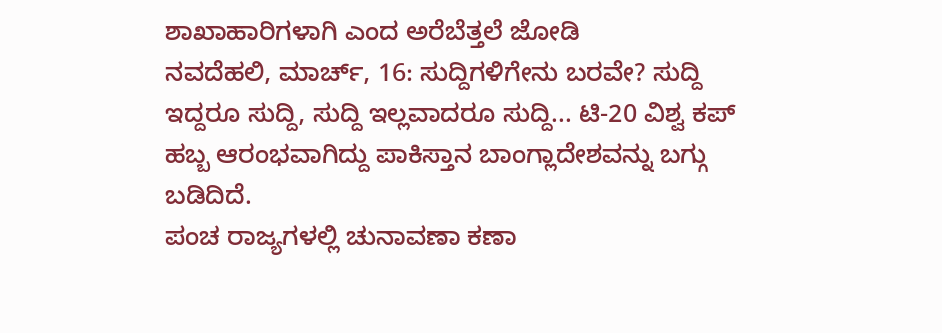ಶಾಖಾಹಾರಿಗಳಾಗಿ ಎಂದ ಅರೆಬೆತ್ತಲೆ ಜೋಡಿ
ನವದೆಹಲಿ, ಮಾರ್ಚ್, 16: ಸುದ್ದಿಗಳಿಗೇನು ಬರವೇ? ಸುದ್ದಿ ಇದ್ದರೂ ಸುದ್ದಿ, ಸುದ್ದಿ ಇಲ್ಲವಾದರೂ ಸುದ್ದಿ... ಟಿ-20 ವಿಶ್ವ ಕಪ್ ಹಬ್ಬ ಆರಂಭವಾಗಿದ್ದು ಪಾಕಿಸ್ತಾನ ಬಾಂಗ್ಲಾದೇಶವನ್ನು ಬಗ್ಗು ಬಡಿದಿದೆ.
ಪಂಚ ರಾಜ್ಯಗಳಲ್ಲಿ ಚುನಾವಣಾ ಕಣಾ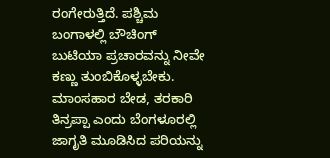ರಂಗೇರುತ್ತಿದೆ. ಪಶ್ಚಿಮ ಬಂಗಾಳಲ್ಲಿ ಬೌಚಿಂಗ್ ಬುಟಿಯಾ ಪ್ರಚಾರವನ್ನು ನೀವೇ ಕಣ್ಣು ತುಂಬಿಕೊಳ್ಳಬೇಕು. ಮಾಂಸಹಾರ ಬೇಡ, ತರಕಾರಿ ತಿನ್ರಪ್ಪಾ ಎಂದು ಬೆಂಗಳೂರಲ್ಲಿ ಜಾಗೃತಿ ಮೂಡಿಸಿದ ಪರಿಯನ್ನು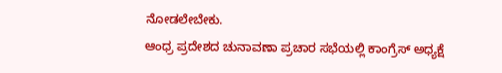ನೋಡಲೇಬೇಕು.
ಆಂಧ್ರ ಪ್ರದೇಶದ ಚುನಾವಣಾ ಪ್ರಚಾರ ಸಭೆಯಲ್ಲಿ ಕಾಂಗ್ರೆಸ್ ಅಧ್ಯಕ್ಷೆ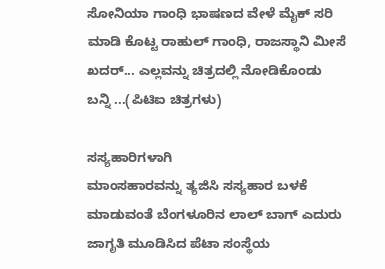ಸೋನಿಯಾ ಗಾಂಧಿ ಭಾಷಣದ ವೇಳೆ ಮೈಕ್ ಸರಿ ಮಾಡಿ ಕೊಟ್ಟ ರಾಹುಲ್ ಗಾಂಧಿ, ರಾಜಸ್ಥಾನಿ ಮೀಸೆ ಖದರ್... ಎಲ್ಲವನ್ನು ಚಿತ್ರದಲ್ಲಿ ನೋಡಿಕೊಂಡು ಬನ್ನಿ ...(ಪಿಟಿಐ ಚಿತ್ರಗಳು)

ಸಸ್ಯಹಾರಿಗಳಾಗಿ
ಮಾಂಸಹಾರವನ್ನು ತ್ಯಜಿಸಿ ಸಸ್ಯಹಾರ ಬಳಕೆ ಮಾಡುವಂತೆ ಬೆಂಗಳೂರಿನ ಲಾಲ್ ಬಾಗ್ ಎದುರು ಜಾಗೃತಿ ಮೂಡಿಸಿದ ಪೆಟಾ ಸಂಸ್ಥೆಯ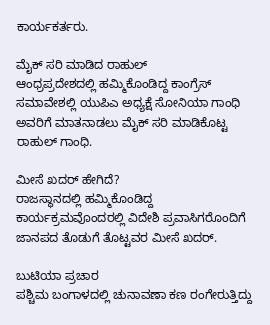ಕಾರ್ಯಕರ್ತರು.

ಮೈಕ್ ಸರಿ ಮಾಡಿದ ರಾಹುಲ್
ಆಂಧ್ರಪ್ರದೇಶದಲ್ಲಿ ಹಮ್ಮಿಕೊಂಡಿದ್ದ ಕಾಂಗ್ರೆಸ್ ಸಮಾವೇಶಲ್ಲಿ ಯುಪಿಎ ಅಧ್ಯಕ್ಷೆ ಸೋನಿಯಾ ಗಾಂಧಿ ಅವರಿಗೆ ಮಾತನಾಡಲು ಮೈಕ್ ಸರಿ ಮಾಡಿಕೊಟ್ಟ ರಾಹುಲ್ ಗಾಂಧಿ.

ಮೀಸೆ ಖದರ್ ಹೇಗಿದೆ?
ರಾಜಸ್ಥಾನದಲ್ಲಿ ಹಮ್ಮಿಕೊಂಡಿದ್ದ ಕಾರ್ಯಕ್ರಮವೊಂದರಲ್ಲಿ ವಿದೇಶಿ ಪ್ರವಾಸಿಗರೊಂದಿಗೆ ಜಾನಪದ ತೊಡುಗೆ ತೊಟ್ಟವರ ಮೀಸೆ ಖದರ್.

ಬುಟಿಯಾ ಪ್ರಚಾರ
ಪಶ್ಚಿಮ ಬಂಗಾಳದಲ್ಲಿ ಚುನಾವಣಾ ಕಣ ರಂಗೇರುತ್ತಿದ್ದು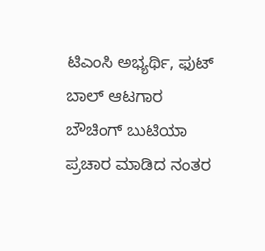ಟಿಎಂಸಿ ಅಭ್ಯರ್ಥಿ, ಫುಟ್ ಬಾಲ್ ಆಟಗಾರ ಬೌಚಿಂಗ್ ಬುಟಿಯಾ ಪ್ರಚಾರ ಮಾಡಿದ ನಂತರ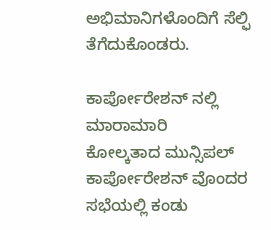ಅಭಿಮಾನಿಗಳೊಂದಿಗೆ ಸೆಲ್ಫಿ ತೆಗೆದುಕೊಂಡರು.

ಕಾರ್ಪೋರೇಶನ್ ನಲ್ಲಿ ಮಾರಾಮಾರಿ
ಕೋಲ್ಕತಾದ ಮುನ್ಸಿಪಲ್ ಕಾರ್ಪೋರೇಶನ್ ವೊಂದರ ಸಭೆಯಲ್ಲಿ ಕಂಡು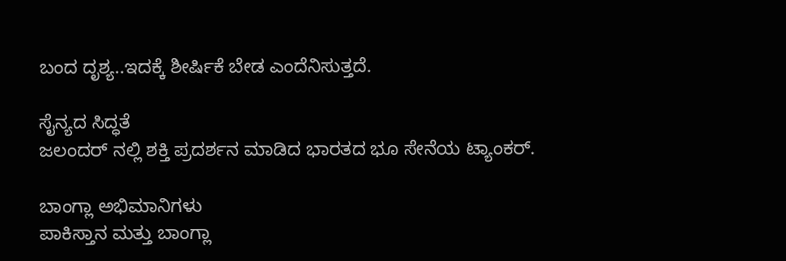ಬಂದ ದೃಶ್ಯ..ಇದಕ್ಕೆ ಶೀರ್ಷಿಕೆ ಬೇಡ ಎಂದೆನಿಸುತ್ತದೆ.

ಸೈನ್ಯದ ಸಿದ್ಧತೆ
ಜಲಂದರ್ ನಲ್ಲಿ ಶಕ್ತಿ ಪ್ರದರ್ಶನ ಮಾಡಿದ ಭಾರತದ ಭೂ ಸೇನೆಯ ಟ್ಯಾಂಕರ್.

ಬಾಂಗ್ಲಾ ಅಭಿಮಾನಿಗಳು
ಪಾಕಿಸ್ತಾನ ಮತ್ತು ಬಾಂಗ್ಲಾ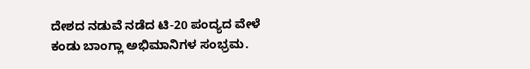ದೇಶದ ನಡುವೆ ನಡೆದ ಟಿ-20 ಪಂದ್ಯದ ವೇಳೆ ಕಂಡು ಬಾಂಗ್ಲಾ ಅಭಿಮಾನಿಗಳ ಸಂಭ್ರಮ.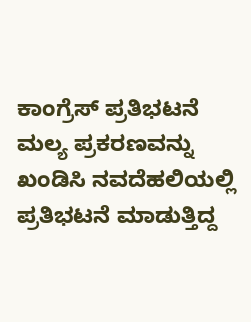ಕಾಂಗ್ರೆಸ್ ಪ್ರತಿಭಟನೆ
ಮಲ್ಯ ಪ್ರಕರಣವನ್ನು ಖಂಡಿಸಿ ನವದೆಹಲಿಯಲ್ಲಿ ಪ್ರತಿಭಟನೆ ಮಾಡುತ್ತಿದ್ದ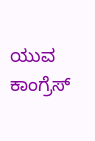ಯುವ ಕಾಂಗ್ರೆಸ್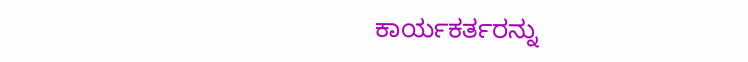ಕಾರ್ಯಕರ್ತರನ್ನು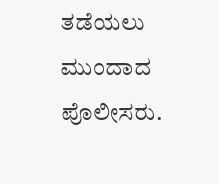ತಡೆಯಲು ಮುಂದಾದ ಪೊಲೀಸರು.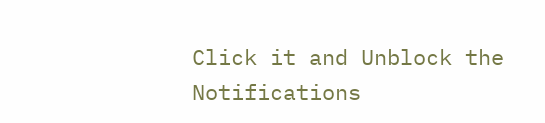Click it and Unblock the Notifications